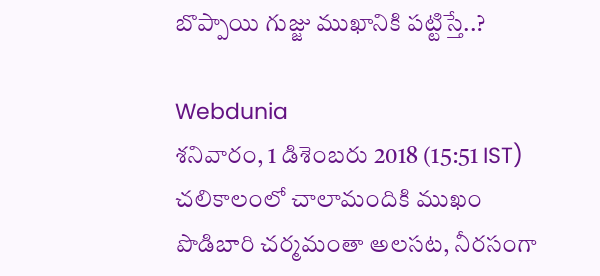బొప్పాయి గుజ్జు ముఖానికి పట్టిస్తే..?

Webdunia
శనివారం, 1 డిశెంబరు 2018 (15:51 IST)
చలికాలంలో చాలామందికి ముఖం పొడిబారి చర్మమంతా అలసట, నీరసంగా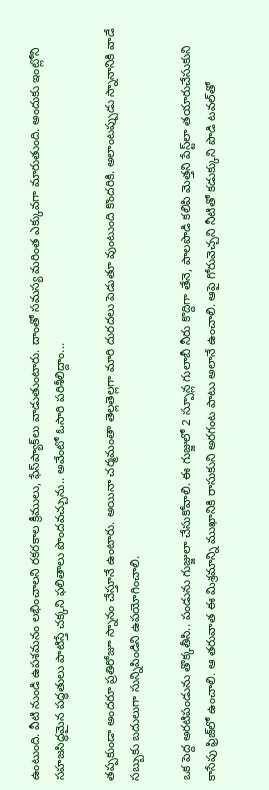ఉంటుంది. వీటి నుండి ఉపశమనం లభించాలని రకరకాల క్రీములు, ఫేస్‌ప్యాక్‌‌లు వాడుతుంటారు. దాంతో సమస్య మరింత ఎక్కువగా మారుతుంది. అందుకు ఇంట్లోని సహజసిద్ధమైన పద్ధతులు పాటిస్తే చక్కని ఫలితాలు పొందవచ్చును.. అవేంటో ఓసారి పరిశీలిద్దాం...

తప్పకుండా అందరూ ప్రతిరోజూ స్నానం చేస్తూనే ఉంటారు. అయినా చర్మమంతా తెల్లతెల్లగా మారి దురదలు పెడుతూ వుంటుంది కొందరికి. అలాంటప్పుడు స్నానానికి వాడే సబ్బుకు బదులుగా సున్నిపిండిని ఉపయోగించాలి.

ఒక పెద్ద అరటిపండును తొక్కతీసి.. పండును గుజ్జులా చేసుకోవాలి. ఈ గుజ్జులో 2 స్పూన్ల గులాబీ నీరు కొద్దిగా తేనె, పాలపొడి కలిపి మెత్తని పేస్ట్‌లా తయారుచేసుకుని కాసేపు ఫ్రిజ్‌లో ఉంచాలి. ఆ తరువాత ఈ మిశ్రమాన్ని ముఖానికి రాసుకుని అరగంట పాటు అలానే ఉంచాలి. ఆపై గోరువెచ్చని నీటితో కడుక్కుని పొడి టవల్‌తో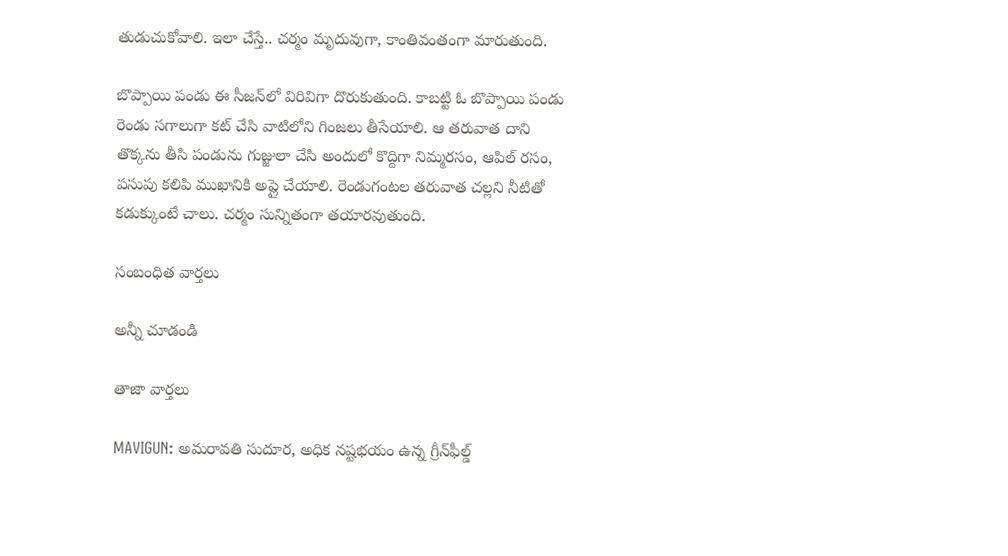తుడుచుకోవాలి. ఇలా చేస్తే.. చర్మం మృదువుగా, కాంతివంతంగా మారుతుంది.

బొప్పాయి పండు ఈ సీజన్‌లో విరివిగా దొరుకుతుంది. కాబట్టి ఓ బొప్పాయి పండు రెండు సగాలుగా కట్ చేసి వాటిలోని గింజలు తీసేయాలి. ఆ తరువాత దాని తొక్కను తీసి పండును గుజ్జులా చేసి అందులో కొద్దిగా నిమ్మరసం, ఆపిల్ రసం, పసుపు కలిపి ముఖానికి అప్లై చేయాలి. రెండుగంటల తరువాత చల్లని నీటితో కడుక్కుంటే చాలు. చర్మం సున్నితంగా తయారవుతుంది.

సంబంధిత వార్తలు

అన్నీ చూడండి

తాజా వార్తలు

MAVIGUN: అమరావతి సుదూర, అధిక నష్టభయం ఉన్న గ్రీన్‌ఫీల్డ్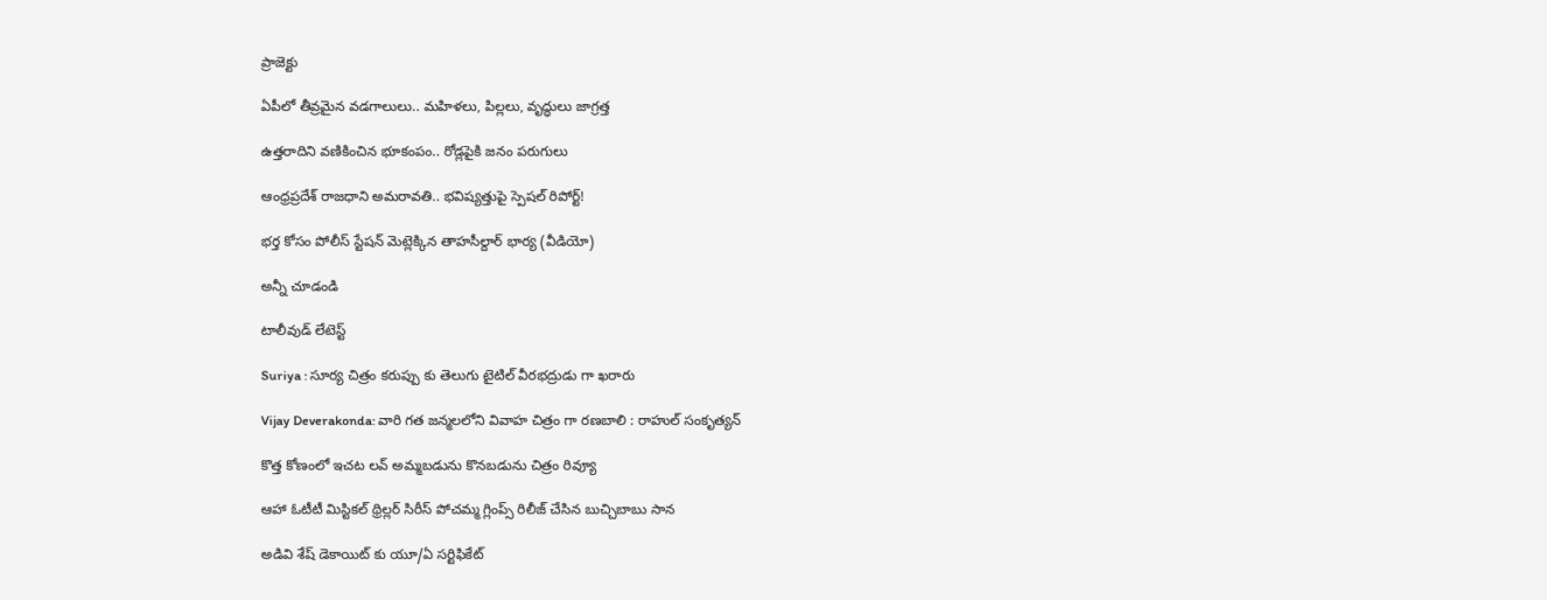ప్రాజెక్టు

ఏపీలో తీవ్రమైన వడగాలులు.. మహిళలు, పిల్లలు, వృద్ధులు జాగ్రత్త

ఉత్తరాదిని వణికించిన భూకంపం.. రోడ్లపైకి జనం పరుగులు

ఆంధ్రప్రదేశ్ రాజధాని అమరావతి.. భవిష్యత్తుపై స్పెషల్ రిపోర్ట్!

భర్త కోసం పోలీస్ స్టేషన్ మెట్లెక్కిన తాహసీల్దార్ భార్య (వీడియో)

అన్నీ చూడండి

టాలీవుడ్ లేటెస్ట్

Suriya : సూర్య చిత్రం కరుప్పు కు తెలుగు టైటిల్ వీరభద్రుడు గా ఖరారు

Vijay Deverakonda: వారి గత జన్మలలోని వివాహ చిత్రం గా రణబాలి : రాహుల్ సంకృత్యన్

కొత్త కోణంలో ఇచట లవ్ అమ్మబడును కొనబడును చిత్రం రివ్యూ

ఆహా ఓటీటీ మిస్టికల్ థ్రిల్లర్ సిరీస్ పోచమ్మ గ్లింప్స్ రిలీజ్ చేసిన బుచ్చిబాబు సాన

అడివి శేష్ డెకాయిట్‌ కు యూ/ఏ సర్టిఫికేట్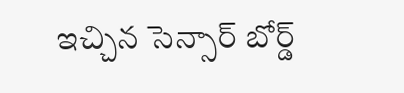ఇచ్చిన సెన్సార్ బోర్డ్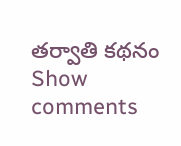తర్వాతి కథనం
Show comments